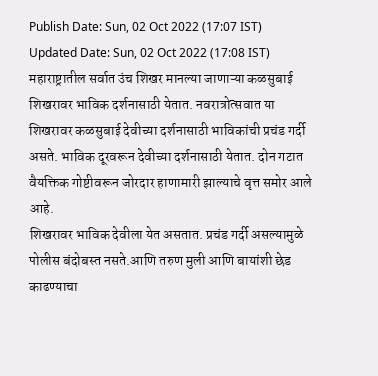Publish Date: Sun, 02 Oct 2022 (17:07 IST)
Updated Date: Sun, 02 Oct 2022 (17:08 IST)
महाराष्ट्रातील सर्वात उंच शिखर मानल्या जाणाऱ्या कळसुबाई शिखरावर भाविक दर्शनासाठी येतात. नवरात्रोत्सवात या शिखरावर कळसुबाई देवीच्या दर्शनासाठी भाविकांची प्रचंड गर्दी असते. भाविक दूरवरून देवीच्या दर्शनासाठी येतात. दोन गटात वैयक्तिक गोष्टीवरून जोरदार हाणामारी झाल्याचे वृत्त समोर आले आहे.
शिखरावर भाविक देवीला येत असतात. प्रचंड गर्दी असल्यामुळे पोलीस बंदोबस्त नसते.आणि तरुण मुली आणि बायांशी छेड काढण्याचा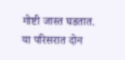गोष्टी जास्त घडतात. या परिसरात दोन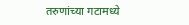तरुणांच्या गटामध्ये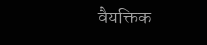वैयक्तिक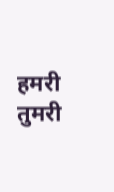हमरी तुमरी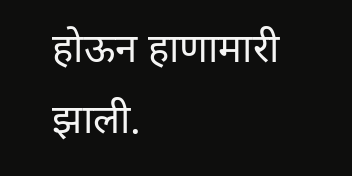होऊन हाणामारी झाली.